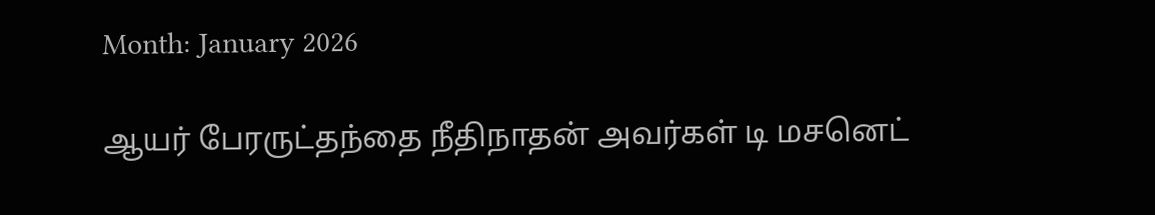Month: January 2026

ஆயர் பேரருட்தந்தை நீதிநாதன் அவர்கள் டி மசனெட்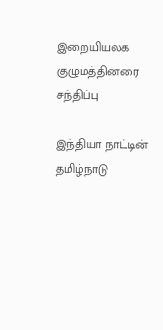இறையியலக குழுமத்தினரை சந்திப்பு

இந்தியா நாட்டின் தமிழ்நாடு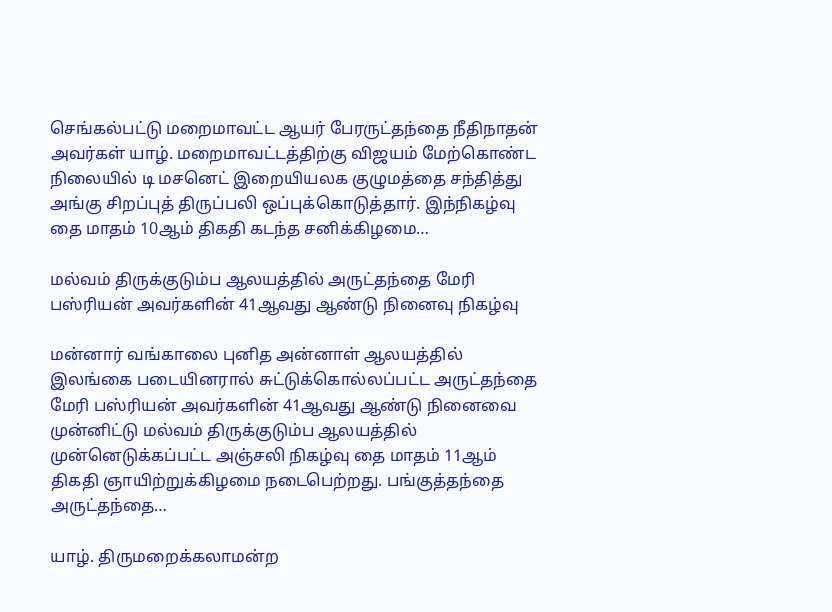செங்கல்பட்டு மறைமாவட்ட ஆயர் பேரருட்தந்தை நீதிநாதன் அவர்கள் யாழ். மறைமாவட்டத்திற்கு விஜயம் மேற்கொண்ட நிலையில் டி மசனெட் இறையியலக குழுமத்தை சந்தித்து அங்கு சிறப்புத் திருப்பலி ஒப்புக்கொடுத்தார். இந்நிகழ்வு தை மாதம் 10ஆம் திகதி கடந்த சனிக்கிழமை…

மல்வம் திருக்குடும்ப ஆலயத்தில் அருட்தந்தை மேரி பஸ்ரியன் அவர்களின் 41ஆவது ஆண்டு நினைவு நிகழ்வு

மன்னார் வங்காலை புனித அன்னாள் ஆலயத்தில் இலங்கை படையினரால் சுட்டுக்கொல்லப்பட்ட அருட்தந்தை மேரி பஸ்ரியன் அவர்களின் 41ஆவது ஆண்டு நினைவை முன்னிட்டு மல்வம் திருக்குடும்ப ஆலயத்தில் முன்னெடுக்கப்பட்ட அஞ்சலி நிகழ்வு தை மாதம் 11ஆம் திகதி ஞாயிற்றுக்கிழமை நடைபெற்றது. பங்குத்தந்தை அருட்தந்தை…

யாழ். திருமறைக்கலாமன்ற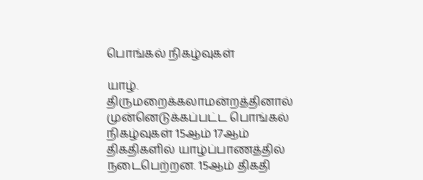பொங்கல் நிகழ்வுகள்

யாழ். திருமறைக்கலாமன்றத்தினால் முன்னெடுக்கப்பட்ட பொங்கல் நிகழ்வுகள் 15ஆம் 17ஆம் திகதிகளில் யாழ்ப்பாணத்தில் நடைபெற்றன. 15ஆம் திகதி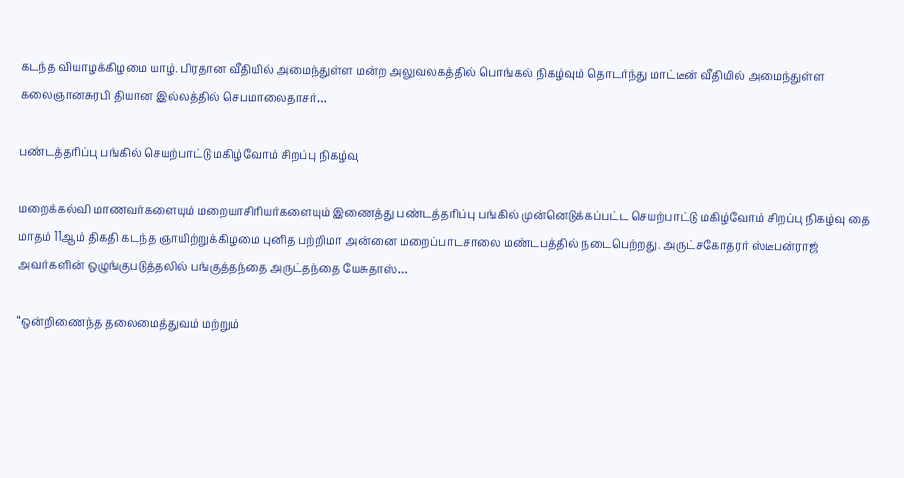கடந்த வியாழக்கிழமை யாழ். பிரதான வீதியில் அமைந்துள்ள மன்ற அலுவலகத்தில் பொங்கல் நிகழ்வும் தொடர்ந்து மாட்டீன் வீதியில் அமைந்துள்ள கலைஞானசுரபி தியான இல்லத்தில் செபமாலைதாசர்…

பண்டத்தரிப்பு பங்கில் செயற்பாட்டு மகிழ்வோம் சிறப்பு நிகழ்வு

மறைக்கல்வி மாணவர்களையும் மறையாசிரியர்களையும் இணைத்து பண்டத்தரிப்பு பங்கில் முன்னெடுக்கப்பட்ட செயற்பாட்டு மகிழ்வோம் சிறப்பு நிகழ்வு தை மாதம் 11ஆம் திகதி கடந்த ஞாயிற்றுக்கிழமை புனித பற்றிமா அன்னை மறைப்பாடசாலை மண்டபத்தில் நடைபெற்றது. அருட்சகோதரர் ஸ்டீபன்ராஜ் அவர்களின் ஒழுங்குபடுத்தலில் பங்குத்தந்தை அருட்தந்தை யேசுதாஸ்…

“ஒன்றிணைந்த தலைமைத்துவம் மற்றும்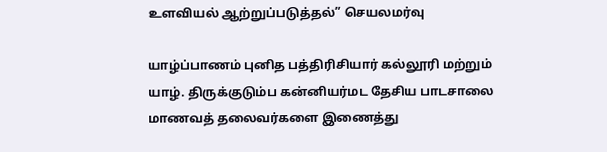உளவியல் ஆற்றுப்படுத்தல்” செயலமர்வு

யாழ்ப்பாணம் புனித பத்திரிசியார் கல்லூரி மற்றும் யாழ். திருக்குடும்ப கன்னியர்மட தேசிய பாடசாலை மாணவத் தலைவர்களை இணைத்து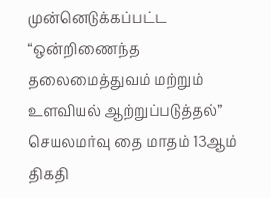முன்னெடுக்கப்பட்ட “ஒன்றிணைந்த தலைமைத்துவம் மற்றும் உளவியல் ஆற்றுப்படுத்தல்” செயலமர்வு தை மாதம் 13ஆம் திகதி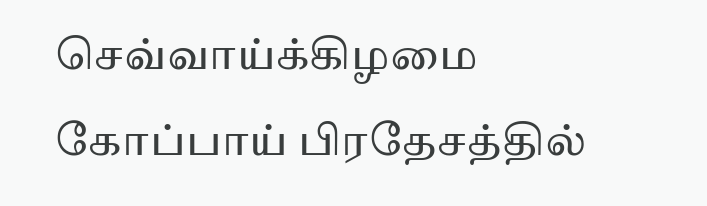செவ்வாய்க்கிழமை கோப்பாய் பிரதேசத்தில்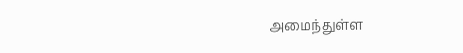அமைந்துள்ள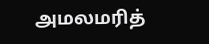அமலமரித்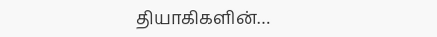தியாகிகளின்…